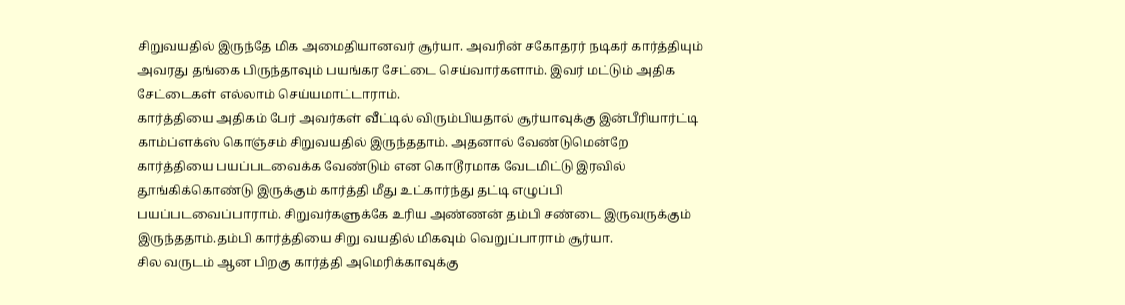சிறுவயதில் இருந்தே மிக அமைதியானவர் சூர்யா. அவரின் சகோதரர் நடிகர் கார்த்தியும் அவரது தங்கை பிருந்தாவும் பயங்கர சேட்டை செய்வார்களாம். இவர் மட்டும் அதிக சேட்டைகள் எல்லாம் செய்யமாட்டாராம்.
கார்த்தியை அதிகம் பேர் அவர்கள் வீட்டில் விரும்பியதால் சூர்யாவுக்கு இன்பீரியார்ட்டி காம்ப்ளக்ஸ் கொஞ்சம் சிறுவயதில் இருந்ததாம். அதனால் வேண்டுமென்றே கார்த்தியை பயப்படவைக்க வேண்டும் என கொடூரமாக வேடமிட்டு இரவில் தூங்கிக்கொண்டு இருக்கும் கார்த்தி மீது உட்கார்ந்து தட்டி எழுப்பி பயப்படவைப்பாராம். சிறுவர்களுக்கே உரிய அண்ணன் தம்பி சண்டை இருவருக்கும் இருந்ததாம்.தம்பி கார்த்தியை சிறு வயதில் மிகவும் வெறுப்பாராம் சூர்யா.
சில வருடம் ஆன பிறகு கார்த்தி அமெரிக்காவுக்கு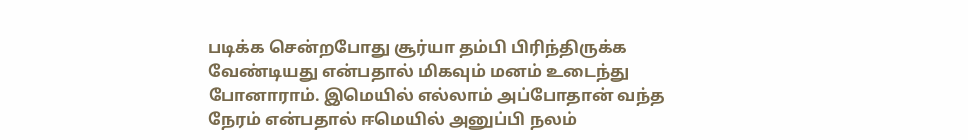படிக்க சென்றபோது சூர்யா தம்பி பிரிந்திருக்க வேண்டியது என்பதால் மிகவும் மனம் உடைந்து போனாராம். இமெயில் எல்லாம் அப்போதான் வந்த நேரம் என்பதால் ஈமெயில் அனுப்பி நலம்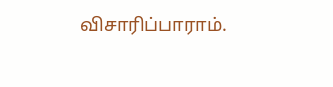விசாரிப்பாராம்.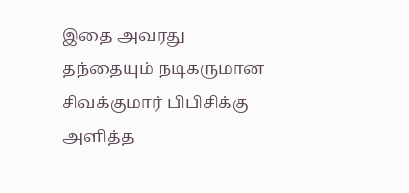இதை அவரது தந்தையும் நடிகருமான சிவக்குமார் பிபிசிக்கு அளித்த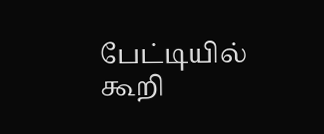பேட்டியில் கூறி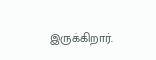இருக்கிறார்.